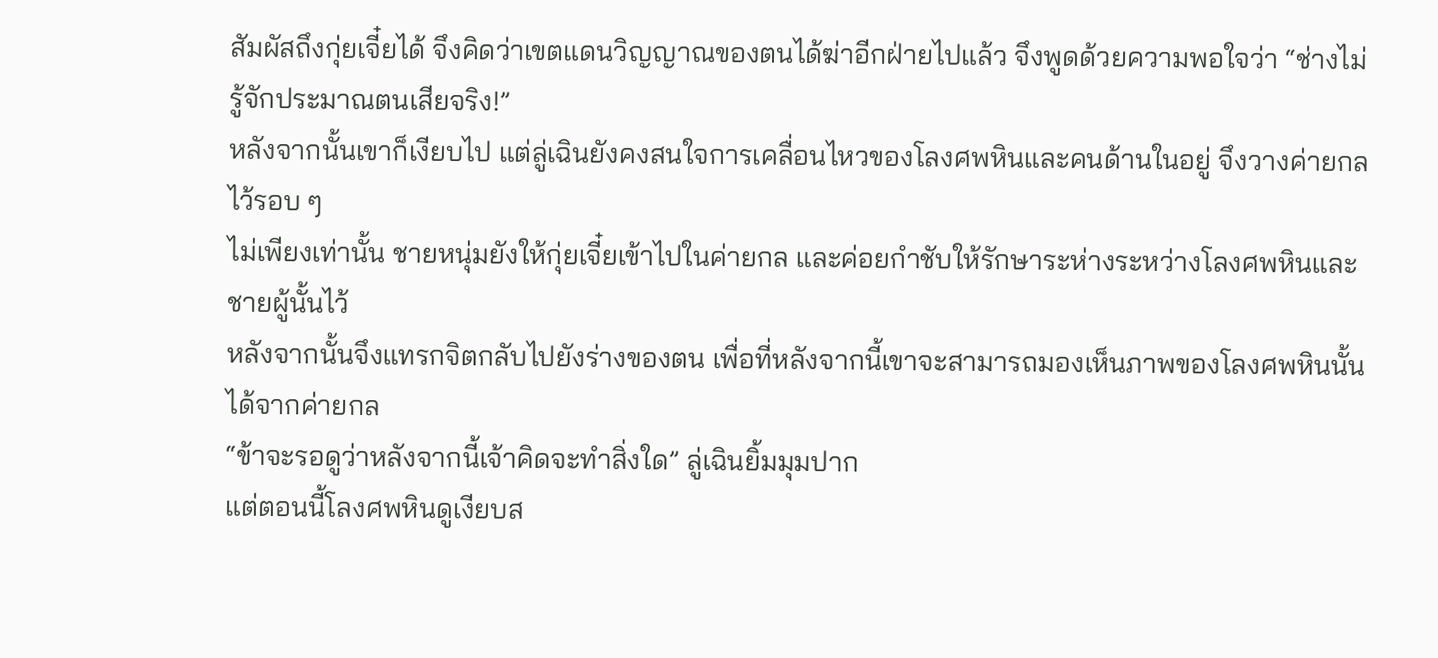สัมผัสถึงกุ่ยเจี๋ยได้ จึงคิดว่าเขตแดนวิญญาณของตนได้ฆ่าอีกฝ่ายไปแล้ว จึงพูดด้วยความพอใจว่า “ช่างไม่รู้จักประมาณตนเสียจริง!”
หลังจากนั้นเขาก็เงียบไป แต่ลู่เฉินยังคงสนใจการเคลื่อนไหวของโลงศพหินและคนด้านในอยู่ จึงวางค่ายกลไว้รอบ ๆ
ไม่เพียงเท่านั้น ชายหนุ่มยังให้กุ่ยเจี๋ยเข้าไปในค่ายกล และค่อยกำชับให้รักษาระห่างระหว่างโลงศพหินและชายผู้นั้นไว้
หลังจากนั้นจึงแทรกจิตกลับไปยังร่างของตน เพื่อที่หลังจากนี้เขาจะสามารถมองเห็นภาพของโลงศพหินนั้นได้จากค่ายกล
“ข้าจะรอดูว่าหลังจากนี้เจ้าคิดจะทำสิ่งใด” ลู่เฉินยิ้มมุมปาก
แต่ตอนนี้โลงศพหินดูเงียบส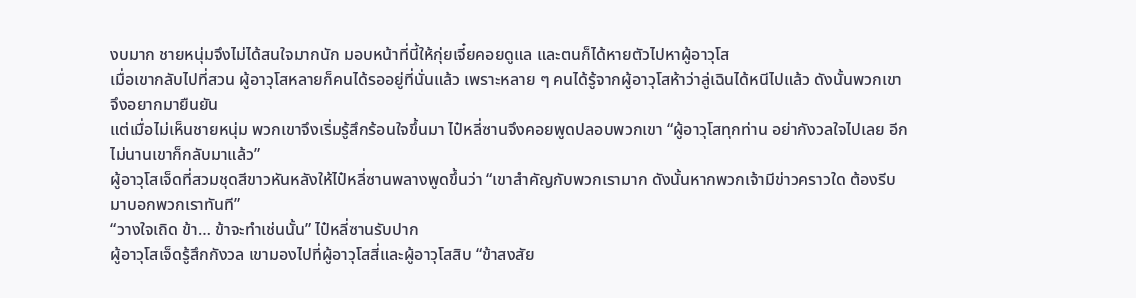งบมาก ชายหนุ่มจึงไม่ได้สนใจมากนัก มอบหน้าที่นี้ให้กุ่ยเจี๋ยคอยดูแล และตนก็ได้หายตัวไปหาผู้อาวุโส
เมื่อเขากลับไปที่สวน ผู้อาวุโสหลายก็คนได้รออยู่ที่นั่นแล้ว เพราะหลาย ๆ คนได้รู้จากผู้อาวุโสห้าว่าลู่เฉินได้หนีไปแล้ว ดังนั้นพวกเขาจึงอยากมายืนยัน
แต่เมื่อไม่เห็นชายหนุ่ม พวกเขาจึงเริ่มรู้สึกร้อนใจขึ้นมา ไป๋หลี่ซานจึงคอยพูดปลอบพวกเขา “ผู้อาวุโสทุกท่าน อย่ากังวลใจไปเลย อีกไม่นานเขาก็กลับมาแล้ว”
ผู้อาวุโสเจ็ดที่สวมชุดสีขาวหันหลังให้ไป๋หลี่ซานพลางพูดขึ้นว่า “เขาสำคัญกับพวกเรามาก ดังนั้นหากพวกเจ้ามีข่าวคราวใด ต้องรีบมาบอกพวกเราทันที”
“วางใจเถิด ข้า… ข้าจะทำเช่นนั้น” ไป๋หลี่ซานรับปาก
ผู้อาวุโสเจ็ดรู้สึกกังวล เขามองไปที่ผู้อาวุโสสี่และผู้อาวุโสสิบ “ข้าสงสัย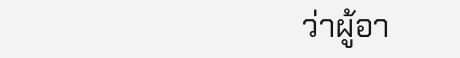ว่าผู้อา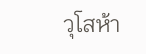วุโสห้า